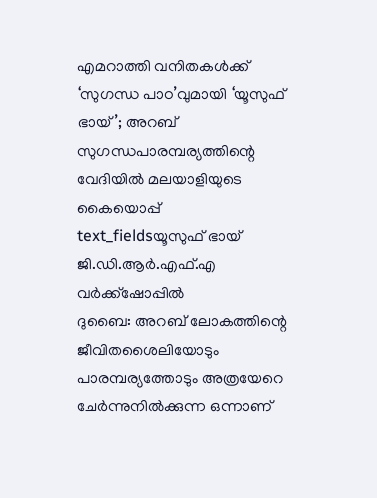എമറാത്തി വനിതകൾക്ക് ‘സുഗന്ധ പാഠ’വുമായി ‘യൂസുഫ് ഭായ്’; അറബ് സുഗന്ധപാരമ്പര്യത്തിന്റെ വേദിയിൽ മലയാളിയുടെ കൈയൊപ്പ്
text_fieldsയൂസുഫ് ഭായ് ജി.ഡി.ആർ.എഫ്.എ വർക്ക്ഷോപ്പിൽ
ദുബൈ: അറബ് ലോകത്തിന്റെ ജീവിതശൈലിയോടും പാരമ്പര്യത്തോടും അത്രയേറെ ചേർന്നുനിൽക്കുന്ന ഒന്നാണ്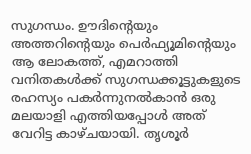സുഗന്ധം. ഊദിന്റെയും അത്തറിന്റെയും പെർഫ്യൂമിന്റെയും ആ ലോകത്ത്, എമറാത്തി വനിതകൾക്ക് സുഗന്ധക്കൂട്ടുകളുടെ രഹസ്യം പകർന്നുനൽകാൻ ഒരു മലയാളി എത്തിയപ്പോൾ അത് വേറിട്ട കാഴ്ചയായി. തൃശൂർ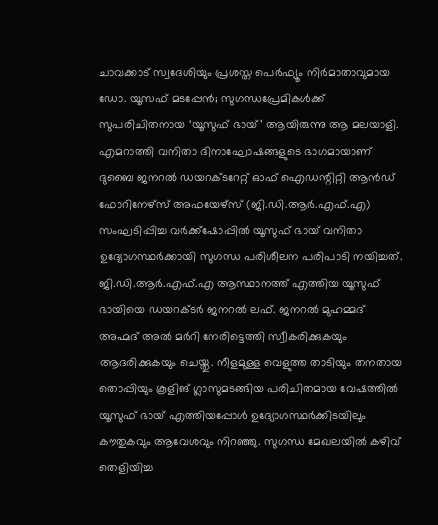ചാവക്കാട് സ്വദേശിയും പ്രശസ്ത പെർഫ്യൂം നിർമാതാവുമായ ഡോ. യൂസഫ് മടപ്പേൻ; സുഗന്ധപ്രേമികൾക്ക് സുപരിചിതനായ ‘യൂസുഫ് ഭായ്’ ആയിരുന്നു ആ മലയാളി.
എമറാത്തി വനിതാ ദിനാഘോഷങ്ങളുടെ ഭാഗമായാണ് ദുബൈ ജനറൽ ഡയറക്ടറേറ്റ് ഓഫ് ഐഡന്റിറ്റി ആൻഡ് ഫോറിനേഴ്സ് അഫയേഴ്സ് (ജി.ഡി.ആർ.എഫ്.എ) സംഘടിപ്പിച്ച വർക്ക്ഷോപ്പിൽ യൂസുഫ് ഭായ് വനിതാ ഉദ്യോഗസ്ഥർക്കായി സുഗന്ധ പരിശീലന പരിപാടി നയിച്ചത്.
ജി.ഡി.ആർ.എഫ്.എ ആസ്ഥാനത്ത് എത്തിയ യൂസുഫ് ഭായിയെ ഡയറക്ടർ ജനറൽ ലഫ്. ജനറൽ മുഹമ്മദ് അഹ്മദ് അൽ മർറി നേരിട്ടെത്തി സ്വീകരിക്കുകയും ആദരിക്കുകയും ചെയ്തു. നീളമുള്ള വെളുത്ത താടിയും തനതായ തൊപ്പിയും കൂളിങ് ഗ്ലാസുമടങ്ങിയ പരിചിതമായ വേഷത്തിൽ യൂസുഫ് ഭായ് എത്തിയപ്പോൾ ഉദ്യോഗസ്ഥർക്കിടയിലും കൗതുകവും ആവേശവും നിറഞ്ഞു. സുഗന്ധ മേഖലയിൽ കഴിവ് തെളിയിച്ച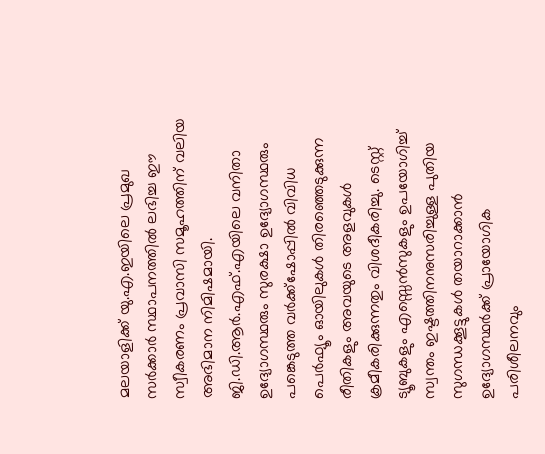മലയാളിക്ക് യു.എ.ഇയിലെ പ്രമുഖ സർക്കാർ സ്ഥാപനത്തിൽ ലഭിച്ച ഈ സ്വീകരണം പ്രവാസി സമൂഹത്തിന് വലിയ അഭിമാന നിമിഷമായി.
ജി.ഡി.ആർ.എഫ്.എയിലെ വനിതാ ഉദ്യോഗസ്ഥരും സുരക്ഷാ ഉദ്യോഗസ്ഥരും പങ്കെടുത്ത വർക്ക്ഷോപ്പിൽ വിവിധ പെർഫ്യൂം ഓയിലുകൾ തിരഞ്ഞെടുക്കുന്ന രീതികളും അവയുടെ അളവുകൾ ക്രമീകരിക്കുന്നതും വിശദീകരിച്ചു. ടെസ്റ്റ് ട്യൂബുകളും എസ്സെൻസുകളും ഉപയോഗിച്ച് സ്വന്തം ഇഷ്ടത്തിനനുസരിച്ചുള്ള പുതിയ സുഗന്ധക്കൂട്ടുകൾ തയാറാക്കാൻ ഉദ്യോഗസ്ഥർക്ക് പ്രായോഗിക പരിശീലനവും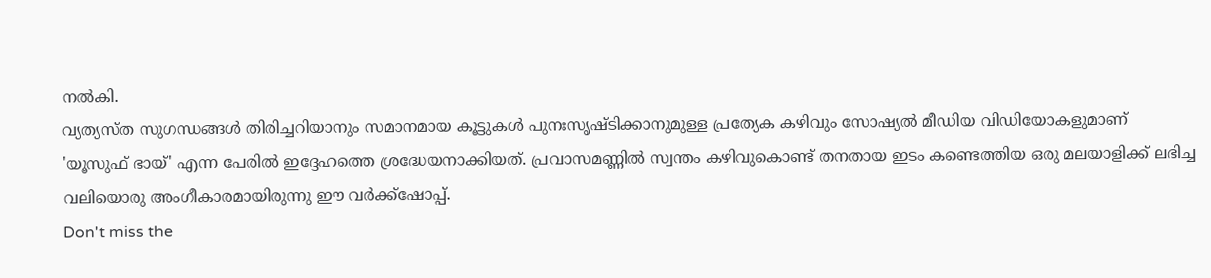നൽകി.
വ്യത്യസ്ത സുഗന്ധങ്ങൾ തിരിച്ചറിയാനും സമാനമായ കൂട്ടുകൾ പുനഃസൃഷ്ടിക്കാനുമുള്ള പ്രത്യേക കഴിവും സോഷ്യൽ മീഡിയ വിഡിയോകളുമാണ് 'യൂസുഫ് ഭായ്' എന്ന പേരിൽ ഇദ്ദേഹത്തെ ശ്രദ്ധേയനാക്കിയത്. പ്രവാസമണ്ണിൽ സ്വന്തം കഴിവുകൊണ്ട് തനതായ ഇടം കണ്ടെത്തിയ ഒരു മലയാളിക്ക് ലഭിച്ച വലിയൊരു അംഗീകാരമായിരുന്നു ഈ വർക്ക്ഷോപ്പ്.
Don't miss the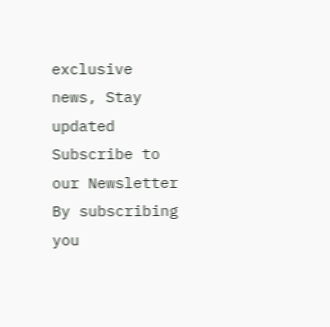exclusive news, Stay updated
Subscribe to our Newsletter
By subscribing you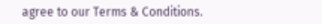agree to our Terms & Conditions.